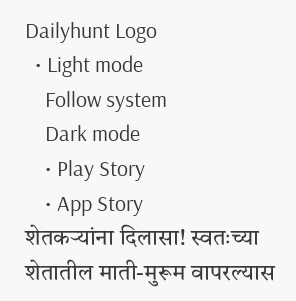Dailyhunt Logo
  • Light mode
    Follow system
    Dark mode
    • Play Story
    • App Story
शेतकऱ्यांना दिलासा! स्वतःच्या शेतातील माती-मुरूम वापरल्यास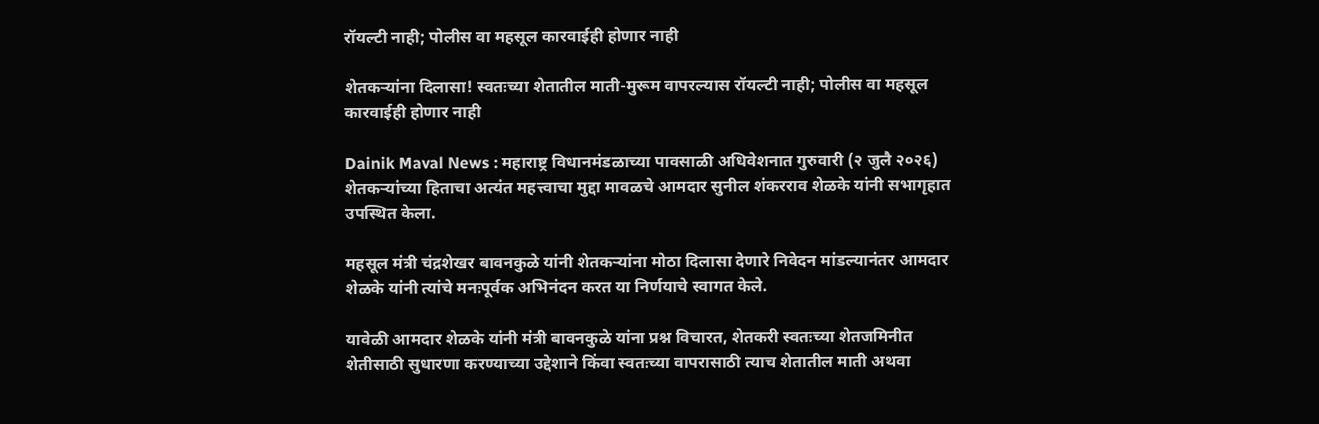रॉयल्टी नाही; पोलीस वा महसूल कारवाईही होणार नाही

शेतकऱ्यांना दिलासा! स्वतःच्या शेतातील माती-मुरूम वापरल्यास रॉयल्टी नाही; पोलीस वा महसूल कारवाईही होणार नाही

Dainik Maval News : महाराष्ट्र विधानमंडळाच्या पावसाळी अधिवेशनात गुरुवारी (२ जुलै २०२६) शेतकऱ्यांच्या हिताचा अत्यंत महत्त्वाचा मुद्दा मावळचे आमदार सुनील शंकरराव शेळके यांनी सभागृहात उपस्थित केला.

महसूल मंत्री चंद्रशेखर बावनकुळे यांनी शेतकऱ्यांना मोठा दिलासा देणारे निवेदन मांडल्यानंतर आमदार शेळके यांनी त्यांचे मनःपूर्वक अभिनंदन करत या निर्णयाचे स्वागत केले.

यावेळी आमदार शेळके यांनी मंत्री बावनकुळे यांना प्रश्न विचारत, शेतकरी स्वतःच्या शेतजमिनीत शेतीसाठी सुधारणा करण्याच्या उद्देशाने किंवा स्वतःच्या वापरासाठी त्याच शेतातील माती अथवा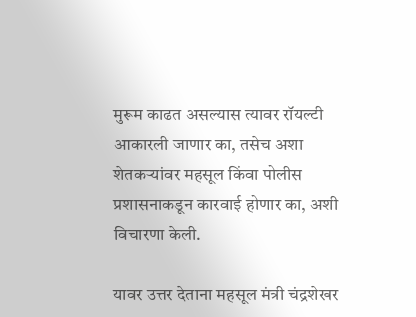मुरूम काढत असल्यास त्यावर रॉयल्टी आकारली जाणार का, तसेच अशा शेतकऱ्यांवर महसूल किंवा पोलीस प्रशासनाकडून कारवाई होणार का, अशी विचारणा केली.

यावर उत्तर देताना महसूल मंत्री चंद्रशेखर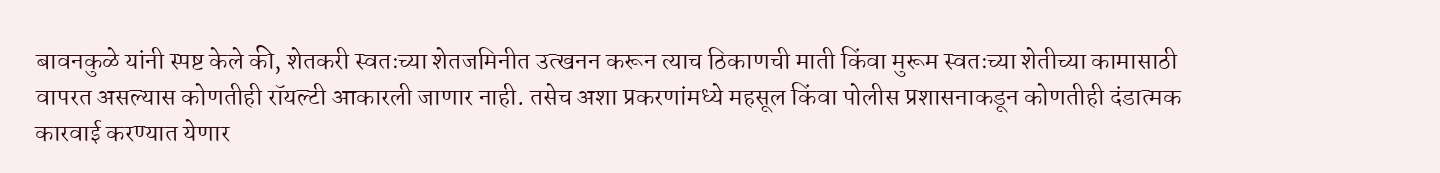बावनकुळे यांनी स्पष्ट केले की, शेतकरी स्वतःच्या शेतजमिनीत उत्खनन करून त्याच ठिकाणची माती किंवा मुरूम स्वतःच्या शेतीच्या कामासाठी वापरत असल्यास कोणतीही रॉयल्टी आकारली जाणार नाही. तसेच अशा प्रकरणांमध्ये महसूल किंवा पोलीस प्रशासनाकडून कोणतीही दंडात्मक कारवाई करण्यात येणार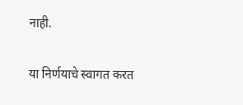नाही.

या निर्णयाचे स्वागत करत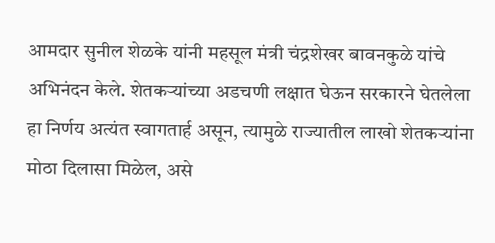आमदार सुनील शेळके यांनी महसूल मंत्री चंद्रशेखर बावनकुळे यांचे अभिनंदन केले. शेतकऱ्यांच्या अडचणी लक्षात घेऊन सरकारने घेतलेला हा निर्णय अत्यंत स्वागतार्ह असून, त्यामुळे राज्यातील लाखो शेतकऱ्यांना मोठा दिलासा मिळेल, असे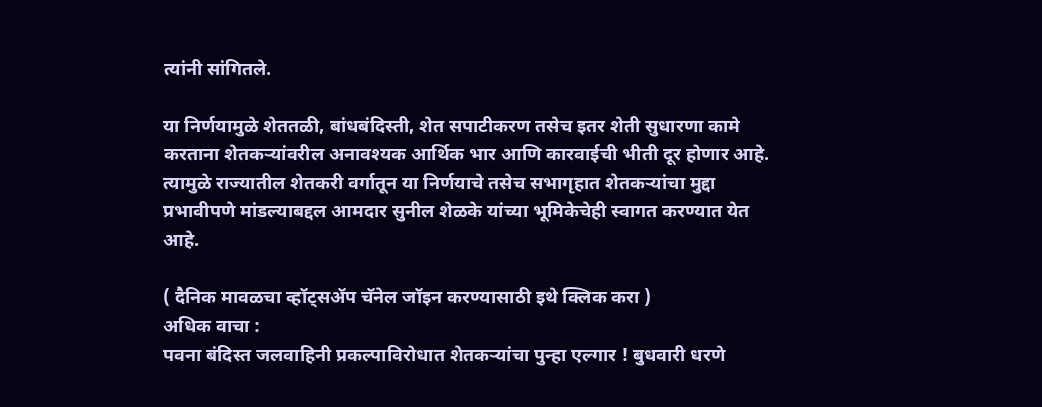त्यांनी सांगितले.

या निर्णयामुळे शेततळी, बांधबंदिस्ती, शेत सपाटीकरण तसेच इतर शेती सुधारणा कामे करताना शेतकऱ्यांवरील अनावश्यक आर्थिक भार आणि कारवाईची भीती दूर होणार आहे. त्यामुळे राज्यातील शेतकरी वर्गातून या निर्णयाचे तसेच सभागृहात शेतकऱ्यांचा मुद्दा प्रभावीपणे मांडल्याबद्दल आमदार सुनील शेळके यांच्या भूमिकेचेही स्वागत करण्यात येत आहे.

( दैनिक मावळचा व्हॉट्सअ‍ॅप चॅनेल जॉइन करण्यासाठी इथे क्लिक करा )
अधिक वाचा :
पवना बंदिस्त जलवाहिनी प्रकल्पाविरोधात शेतकऱ्यांचा पुन्हा एल्गार ! बुधवारी धरणे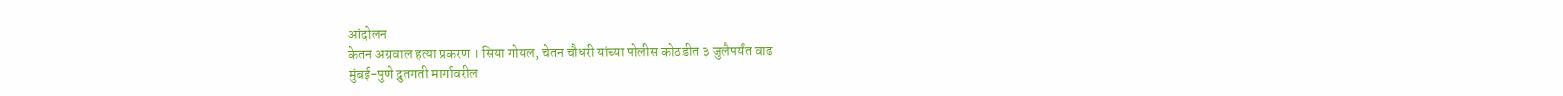आंदोलन
केतन अग्रवाल हत्या प्रकरण । सिया गोयल, चेतन चौधरी यांच्या पोलीस कोठडीत ३ जुलैपर्यंत वाढ
मुंबई-पुणे द्रुतगती मार्गावरील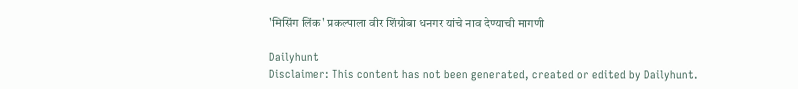'मिसिंग लिंक' प्रकल्पाला वीर शिंग्रोबा धनगर यांचे नाव देण्याची मागणी

Dailyhunt
Disclaimer: This content has not been generated, created or edited by Dailyhunt.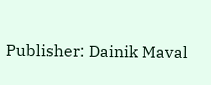Publisher: Dainik Maval